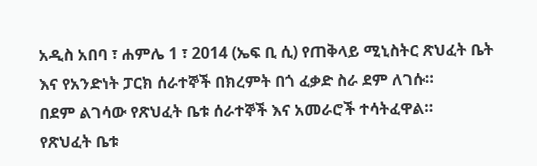አዲስ አበባ ፣ ሐምሌ 1 ፣ 2014 (ኤፍ ቢ ሲ) የጠቅላይ ሚኒስትር ጽህፈት ቤት እና የአንድነት ፓርክ ሰራተኞች በክረምት በጎ ፈቃድ ስራ ደም ለገሱ።
በደም ልገሳው የጽህፈት ቤቱ ሰራተኞች እና አመራሮች ተሳትፈዋል።
የጽህፈት ቤቱ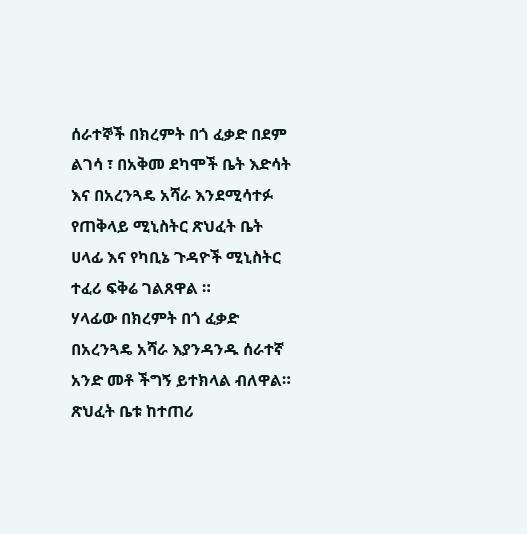ሰራተኞች በክረምት በጎ ፈቃድ በደም ልገሳ ፣ በአቅመ ደካሞች ቤት እድሳት እና በአረንጓዴ አሻራ እንደሚሳተፉ የጠቅላይ ሚኒስትር ጽህፈት ቤት ሀላፊ እና የካቢኔ ጉዳዮች ሚኒስትር ተፈሪ ፍቅሬ ገልጸዋል ።
ሃላፊው በክረምት በጎ ፈቃድ በአረንጓዴ አሻራ እያንዳንዱ ሰራተኛ አንድ መቶ ችግኝ ይተክላል ብለዋል።
ጽህፈት ቤቱ ከተጠሪ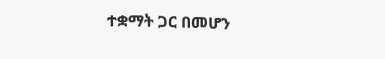ተቋማት ጋር በመሆን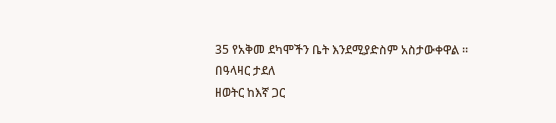35 የአቅመ ደካሞችን ቤት እንደሚያድስም አስታውቀዋል ።
በዓላዛር ታደለ
ዘወትር ከእኛ ጋር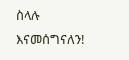ስላሉ እናመሰግናለን!